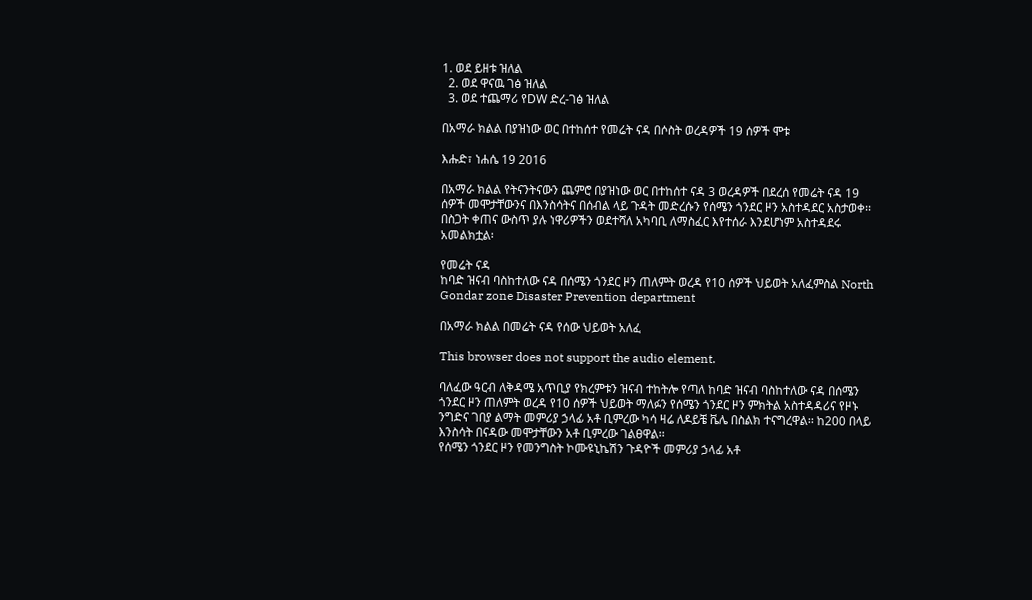1. ወደ ይዘቱ ዝለል
  2. ወደ ዋናዉ ገፅ ዝለል
  3. ወደ ተጨማሪ የDW ድረ-ገፅ ዝለል

በአማራ ክልል በያዝነው ወር በተከሰተ የመሬት ናዳ በሶስት ወረዳዎች 19 ሰዎች ሞቱ

እሑድ፣ ነሐሴ 19 2016

በአማራ ክልል የትናንትናውን ጨምሮ በያዝነው ወር በተከሰተ ናዳ 3 ወረዳዎች በደረሰ የመሬት ናዳ 19 ሰዎች መሞታቸውንና በእንስሳትና በሰብል ላይ ጉዳት መድረሱን የሰሜን ጎንደር ዞን አስተዳደር አስታወቀ፡፡ በስጋት ቀጠና ውስጥ ያሉ ነዋሪዎችን ወደተሻለ አካባቢ ለማስፈር እየተሰራ እንደሆነም አስተዳደሩ አመልክቷል፡

የመሬት ናዳ
ከባድ ዝናብ ባስከተለው ናዳ በሰሜን ጎንደር ዞን ጠለምት ወረዳ የ10 ሰዎች ህይወት አለፈምስል North Gondar zone Disaster Prevention department

በአማራ ክልል በመሬት ናዳ የሰው ህይወት አለፈ

This browser does not support the audio element.

ባለፈው ዓርብ ለቅዳሜ አጥቢያ የክረምቱን ዝናብ ተከትሎ የጣለ ከባድ ዝናብ ባስከተለው ናዳ በሰሜን ጎንደር ዞን ጠለምት ወረዳ የ10 ሰዎች ህይወት ማለፉን የሰሜን ጎንደር ዞን ምክትል አስተዳዳሪና የዞኑ ንግድና ገበያ ልማት መምሪያ ኃላፊ አቶ ቢምረው ካሳ ዛሬ ለዶይቼ ቬሌ በስልክ ተናግረዋል፡፡ ከ200 በላይ እንስሳት በናዳው መሞታቸውን አቶ ቢምረው ገልፀዋል፡፡
የሰሜን ጎንደር ዞን የመንግስት ኮሙዩኒኬሽን ጉዳዮች መምሪያ ኃላፊ አቶ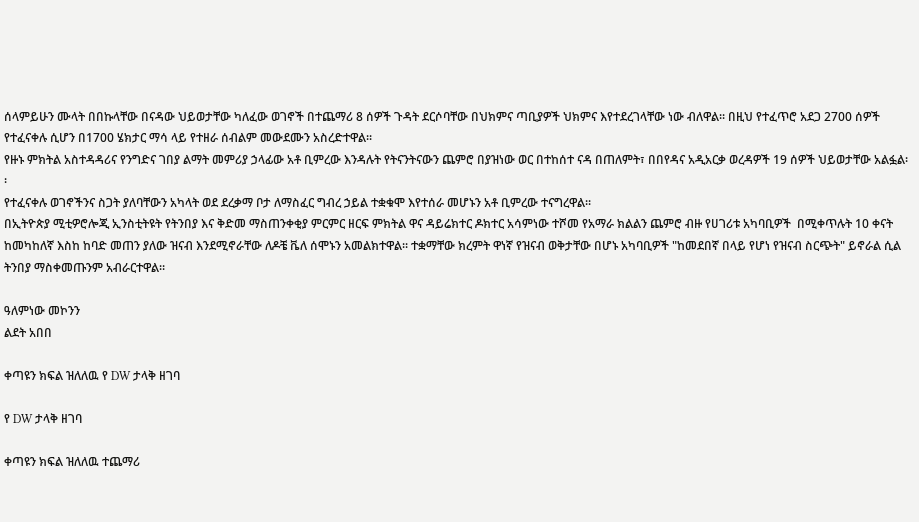ሰላምይሁን ሙላት በበኩላቸው በናዳው ህይወታቸው ካለፈው ወገኖች በተጨማሪ 8 ሰዎች ጉዳት ደርሶባቸው በህክምና ጣቢያዎች ህክምና እየተደረገላቸው ነው ብለዋል፡፡ በዚህ የተፈጥሮ አደጋ 2700 ሰዎች የተፈናቀሉ ሲሆን በ1700 ሄክታር ማሳ ላይ የተዘራ ሰብልም መውደሙን አስረድተዋል፡፡
የዙኑ ምክትል አስተዳዳሪና የንግድና ገበያ ልማት መምሪያ ኃላፊው አቶ ቢምረው እንዳሉት የትናንትናውን ጨምሮ በያዝነው ወር በተከሰተ ናዳ በጠለምት፣ በበየዳና አዲአርቃ ወረዳዎች 19 ሰዎች ህይወታቸው አልፏል፡፡
የተፈናቀሉ ወገኖችንና ስጋት ያለባቸውን አካላት ወደ ደረቃማ ቦታ ለማስፈር ግብረ ኃይል ተቋቁሞ እየተሰራ መሆኑን አቶ ቢምረው ተናግረዋል፡፡
በኢትዮጵያ ሚቲዎሮሎጂ ኢንስቲትዩት የትንበያ እና ቅድመ ማስጠንቀቂያ ምርምር ዘርፍ ምክትል ዋና ዳይሬክተር ዶክተር አሳምነው ተሾመ የአማራ ክልልን ጨምሮ ብዙ የሀገሪቱ አካባቢዎች  በሚቀጥሉት 10 ቀናት ከመካከለኛ እስከ ከባድ መጠን ያለው ዝናብ እንደሚኖራቸው ለዶቼ ቬለ ሰሞኑን አመልክተዋል፡፡ ተቋማቸው ክረምት ዋነኛ የዝናብ ወቅታቸው በሆኑ አካባቢዎች "ከመደበኛ በላይ የሆነ የዝናብ ስርጭት" ይኖራል ሲል ትንበያ ማስቀመጡንም አብራርተዋል።

ዓለምነው መኮንን
ልደት አበበ

ቀጣዩን ክፍል ዝለለዉ የ DW ታላቅ ዘገባ

የ DW ታላቅ ዘገባ

ቀጣዩን ክፍል ዝለለዉ ተጨማሪ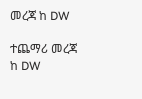መረጃ ከ DW

ተጨማሪ መረጃ ከ DW